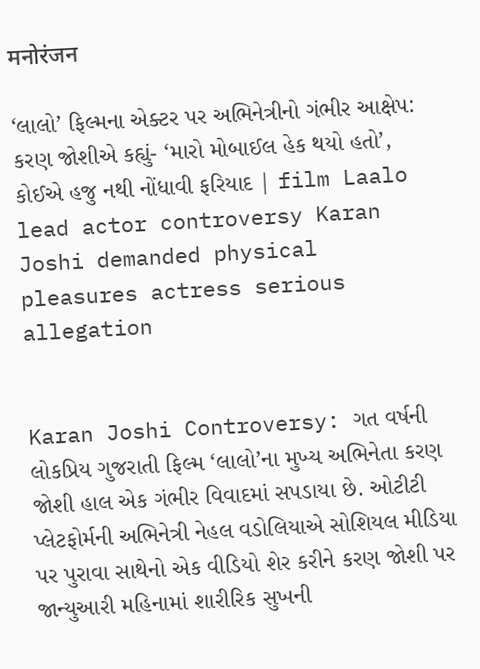मनोरंजन

‘લાલો’ ફિલ્મના એક્ટર પર અભિનેત્રીનો ગંભીર આક્ષેપ: કરણ જોશીએ કહ્યું- ‘મારો મોબાઈલ હેક થયો હતો’, કોઈએ હજુ નથી નોંધાવી ફરિયાદ | film Laalo lead actor controversy Karan Joshi demanded physical pleasures actress serious allegation


Karan Joshi Controversy: ગત વર્ષની લોકપ્રિય ગુજરાતી ફિલ્મ ‘લાલો’ના મુખ્ય અભિનેતા કરણ જોશી હાલ એક ગંભીર વિવાદમાં સપડાયા છે. ઓટીટી પ્લેટફોર્મની અભિનેત્રી નેહલ વડોલિયાએ સોશિયલ મીડિયા પર પુરાવા સાથેનો એક વીડિયો શેર કરીને કરણ જોશી પર જાન્યુઆરી મહિનામાં શારીરિક સુખની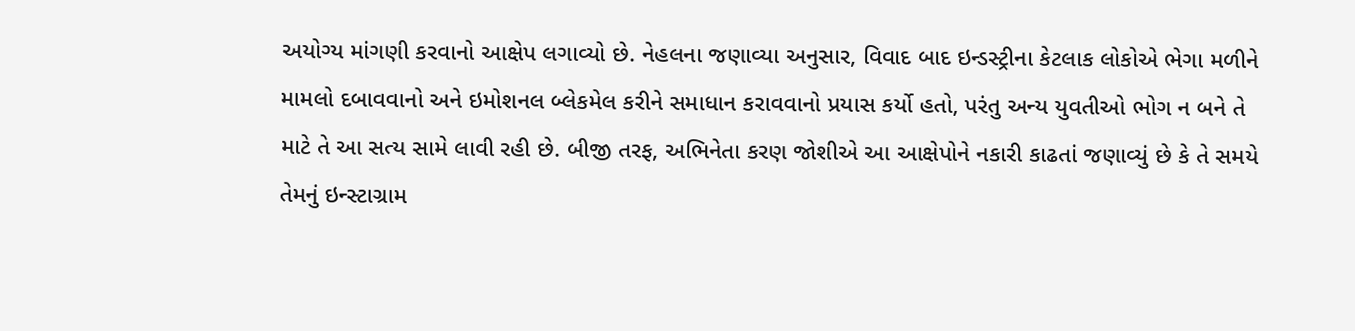અયોગ્ય માંગણી કરવાનો આક્ષેપ લગાવ્યો છે. નેહલના જણાવ્યા અનુસાર, વિવાદ બાદ ઇન્ડસ્ટ્રીના કેટલાક લોકોએ ભેગા મળીને મામલો દબાવવાનો અને ઇમોશનલ બ્લેકમેલ કરીને સમાધાન કરાવવાનો પ્રયાસ કર્યો હતો, પરંતુ અન્ય યુવતીઓ ભોગ ન બને તે માટે તે આ સત્ય સામે લાવી રહી છે. બીજી તરફ, અભિનેતા કરણ જોશીએ આ આક્ષેપોને નકારી કાઢતાં જણાવ્યું છે કે તે સમયે તેમનું ઇન્સ્ટાગ્રામ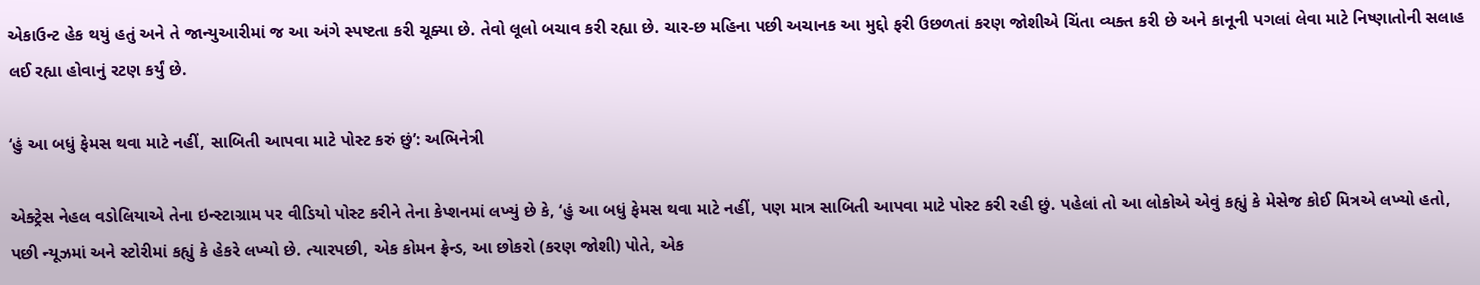એકાઉન્ટ હેક થયું હતું અને તે જાન્યુઆરીમાં જ આ અંગે સ્પષ્ટતા કરી ચૂક્યા છે. તેવો લૂલો બચાવ કરી રહ્યા છે. ચાર-છ મહિના પછી અચાનક આ મુદ્દો ફરી ઉછળતાં કરણ જોશીએ ચિંતા વ્યક્ત કરી છે અને કાનૂની પગલાં લેવા માટે નિષ્ણાતોની સલાહ લઈ રહ્યા હોવાનું રટણ કર્યું છે.

‘હું આ બધું ફેમસ થવા માટે નહીં, સાબિતી આપવા માટે પોસ્ટ કરું છું’: અભિનેત્રી

એક્ટ્રેસ નેહલ વડોલિયાએ તેના ઇન્સ્ટાગ્રામ પર વીડિયો પોસ્ટ કરીને તેના કેપ્શનમાં લખ્યું છે કે, ‘હું આ બધું ફેમસ થવા માટે નહીં, પણ માત્ર સાબિતી આપવા માટે પોસ્ટ કરી રહી છું. પહેલાં તો આ લોકોએ એવું કહ્યું કે મેસેજ કોઈ મિત્રએ લખ્યો હતો, પછી ન્યૂઝમાં અને સ્ટોરીમાં કહ્યું કે હેકરે લખ્યો છે. ત્યારપછી, એક કોમન ફ્રેન્ડ, આ છોકરો (કરણ જોશી) પોતે, એક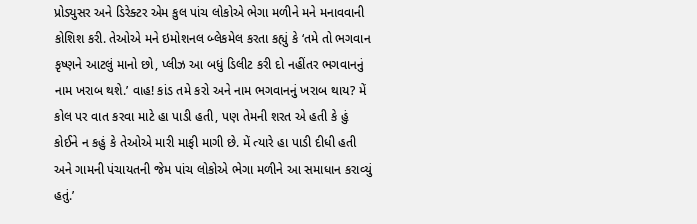પ્રોડ્યુસર અને ડિરેક્ટર એમ કુલ પાંચ લોકોએ ભેગા મળીને મને મનાવવાની કોશિશ કરી. તેઓએ મને ઇમોશનલ બ્લેકમેલ કરતા કહ્યું કે ‘તમે તો ભગવાન કૃષ્ણને આટલું માનો છો, પ્લીઝ આ બધું ડિલીટ કરી દો નહીંતર ભગવાનનું નામ ખરાબ થશે.’ વાહ! કાંડ તમે કરો અને નામ ભગવાનનું ખરાબ થાય? મેં કોલ પર વાત કરવા માટે હા પાડી હતી, પણ તેમની શરત એ હતી કે હું કોઈને ન કહું કે તેઓએ મારી માફી માગી છે. મેં ત્યારે હા પાડી દીધી હતી અને ગામની પંચાયતની જેમ પાંચ લોકોએ ભેગા મળીને આ સમાધાન કરાવ્યું હતું.’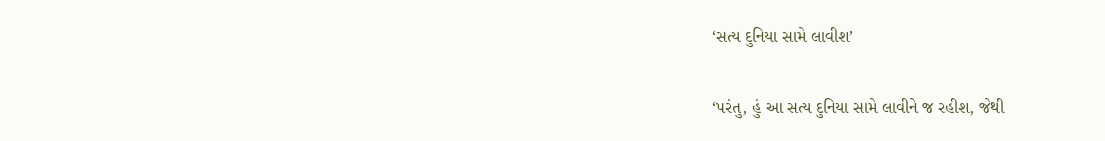‘સત્ય દુનિયા સામે લાવીશ’

‘પરંતુ, હું આ સત્ય દુનિયા સામે લાવીને જ રહીશ, જેથી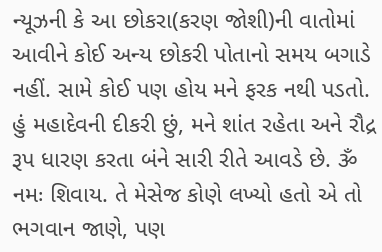ન્યૂઝની કે આ છોકરા(કરણ જોશી)ની વાતોમાં આવીને કોઈ અન્ય છોકરી પોતાનો સમય બગાડે નહીં. સામે કોઈ પણ હોય મને ફરક નથી પડતો. હું મહાદેવની દીકરી છું, મને શાંત રહેતા અને રૌદ્ર રૂપ ધારણ કરતા બંને સારી રીતે આવડે છે. ૐ નમઃ શિવાય. તે મેસેજ કોણે લખ્યો હતો એ તો ભગવાન જાણે, પણ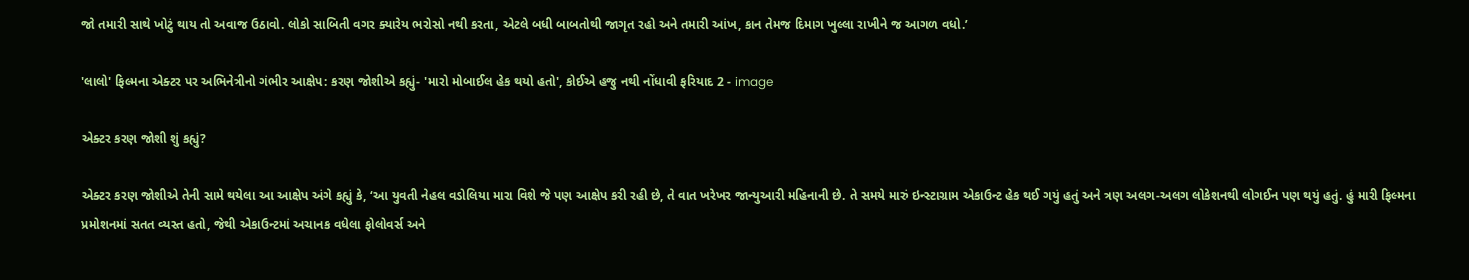જો તમારી સાથે ખોટું થાય તો અવાજ ઉઠાવો. લોકો સાબિતી વગર ક્યારેય ભરોસો નથી કરતા, એટલે બધી બાબતોથી જાગૃત રહો અને તમારી આંખ, કાન તેમજ દિમાગ ખુલ્લા રાખીને જ આગળ વધો.’

'લાલો' ફિલ્મના એક્ટર પર અભિનેત્રીનો ગંભીર આક્ષેપ: કરણ જોશીએ કહ્યું- 'મારો મોબાઈલ હેક થયો હતો', કોઈએ હજુ નથી નોંધાવી ફરિયાદ 2 - image

એક્ટર કરણ જોશી શું કહ્યું?

એક્ટર કરણ જોશીએ તેની સામે થયેલા આ આક્ષેપ અંગે કહ્યું કે, ‘આ યુવતી નેહલ વડોલિયા મારા વિશે જે પણ આક્ષેપ કરી રહી છે, તે વાત ખરેખર જાન્યુઆરી મહિનાની છે. તે સમયે મારું ઇન્સ્ટાગ્રામ એકાઉન્ટ હેક થઈ ગયું હતું અને ત્રણ અલગ-અલગ લોકેશનથી લોગઈન પણ થયું હતું. હું મારી ફિલ્મના પ્રમોશનમાં સતત વ્યસ્ત હતો, જેથી એકાઉન્ટમાં અચાનક વધેલા ફોલોવર્સ અને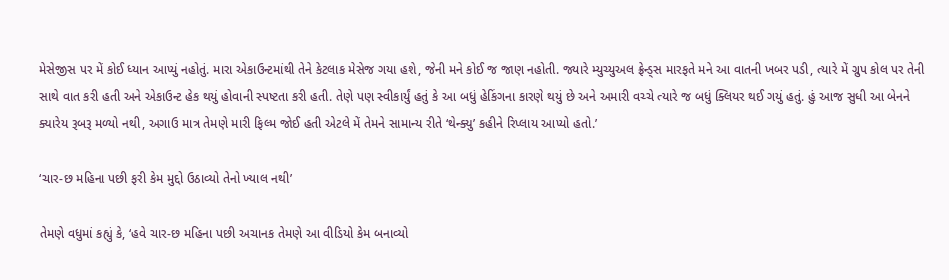મેસેજીસ પર મેં કોઈ ધ્યાન આપ્યું નહોતું. મારા એકાઉન્ટમાંથી તેને કેટલાક મેસેજ ગયા હશે, જેની મને કોઈ જ જાણ નહોતી. જ્યારે મ્યુચ્યુઅલ ફ્રેન્ડ્સ મારફતે મને આ વાતની ખબર પડી, ત્યારે મેં ગ્રુપ કોલ પર તેની સાથે વાત કરી હતી અને એકાઉન્ટ હેક થયું હોવાની સ્પષ્ટતા કરી હતી. તેણે પણ સ્વીકાર્યું હતું કે આ બધું હેકિંગના કારણે થયું છે અને અમારી વચ્ચે ત્યારે જ બધું ક્લિયર થઈ ગયું હતું. હું આજ સુધી આ બેનને ક્યારેય રૂબરૂ મળ્યો નથી, અગાઉ માત્ર તેમણે મારી ફિલ્મ જોઈ હતી એટલે મેં તેમને સામાન્ય રીતે ‘થેન્ક્યુ’ કહીને રિપ્લાય આપ્યો હતો.’

‘ચાર-છ મહિના પછી ફરી કેમ મુદ્દો ઉઠાવ્યો તેનો ખ્યાલ નથી’

તેમણે વધુમાં કહ્યું કે, ‘હવે ચાર-છ મહિના પછી અચાનક તેમણે આ વીડિયો કેમ બનાવ્યો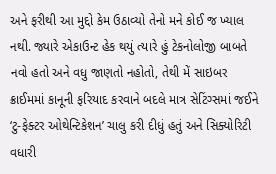અને ફરીથી આ મુદ્દો કેમ ઉઠાવ્યો તેનો મને કોઈ જ ખ્યાલ નથી. જ્યારે એકાઉન્ટ હેક થયું ત્યારે હું ટેકનોલોજી બાબતે નવો હતો અને વધુ જાણતો નહોતો, તેથી મેં સાઇબર ક્રાઈમમાં કાનૂની ફરિયાદ કરવાને બદલે માત્ર સેટિંગ્સમાં જઈને ‘ટુ-ફેક્ટર ઓથેન્ટિકેશન’ ચાલુ કરી દીધું હતું અને સિક્યોરિટી વધારી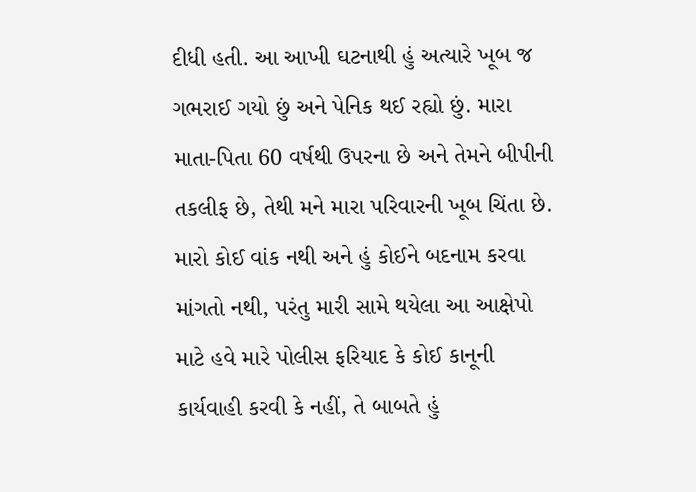દીધી હતી. આ આખી ઘટનાથી હું અત્યારે ખૂબ જ ગભરાઈ ગયો છું અને પેનિક થઈ રહ્યો છું. મારા માતા-પિતા 60 વર્ષથી ઉપરના છે અને તેમને બીપીની તકલીફ છે, તેથી મને મારા પરિવારની ખૂબ ચિંતા છે. મારો કોઈ વાંક નથી અને હું કોઈને બદનામ કરવા માંગતો નથી, પરંતુ મારી સામે થયેલા આ આક્ષેપો માટે હવે મારે પોલીસ ફરિયાદ કે કોઈ કાનૂની કાર્યવાહી કરવી કે નહીં, તે બાબતે હું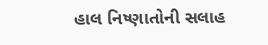હાલ નિષ્ણાતોની સલાહ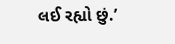લઈ રહ્યો છું.’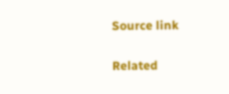Source link

Related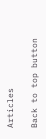Articles

Back to top button